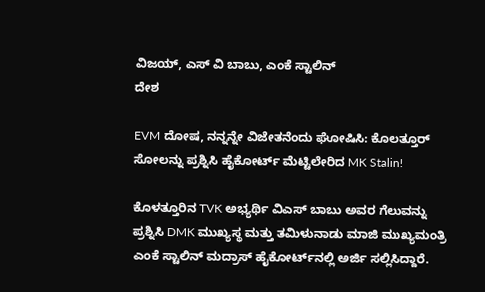ವಿಜಯ್, ಎಸ್ ವಿ ಬಾಬು, ಎಂಕೆ ಸ್ಟಾಲಿನ್
ದೇಶ

EVM ದೋಷ, ನನ್ನನ್ನೇ ವಿಜೇತನೆಂದು ಘೋಷಿಸಿ: ಕೊಲತ್ತೂರ್ ಸೋಲನ್ನು ಪ್ರಶ್ನಿಸಿ ಹೈಕೋರ್ಟ್‌ ಮೆಟ್ಟಿಲೇರಿದ MK Stalin!

ಕೊಳತ್ತೂರಿನ TVK ಅಭ್ಯರ್ಥಿ ವಿಎಸ್ ಬಾಬು ಅವರ ಗೆಲುವನ್ನು ಪ್ರಶ್ನಿಸಿ DMK ಮುಖ್ಯಸ್ಥ ಮತ್ತು ತಮಿಳುನಾಡು ಮಾಜಿ ಮುಖ್ಯಮಂತ್ರಿ ಎಂಕೆ ಸ್ಟಾಲಿನ್ ಮದ್ರಾಸ್ ಹೈಕೋರ್ಟ್‌ನಲ್ಲಿ ಅರ್ಜಿ ಸಲ್ಲಿಸಿದ್ದಾರೆ.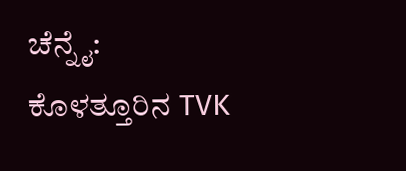ಚೆನ್ನೈ: ಕೊಳತ್ತೂರಿನ TVK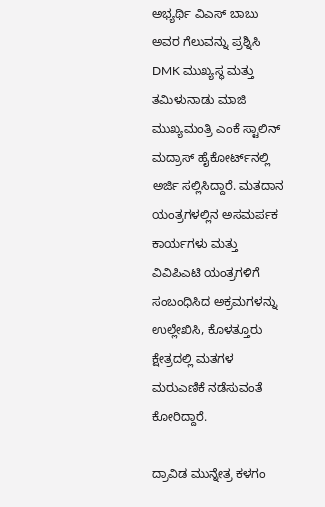ಅಭ್ಯರ್ಥಿ ವಿಎಸ್ ಬಾಬು ಅವರ ಗೆಲುವನ್ನು ಪ್ರಶ್ನಿಸಿ DMK ಮುಖ್ಯಸ್ಥ ಮತ್ತು ತಮಿಳುನಾಡು ಮಾಜಿ ಮುಖ್ಯಮಂತ್ರಿ ಎಂಕೆ ಸ್ಟಾಲಿನ್ ಮದ್ರಾಸ್ ಹೈಕೋರ್ಟ್‌ನಲ್ಲಿ ಅರ್ಜಿ ಸಲ್ಲಿಸಿದ್ದಾರೆ. ಮತದಾನ ಯಂತ್ರಗಳಲ್ಲಿನ ಅಸಮರ್ಪಕ ಕಾರ್ಯಗಳು ಮತ್ತು ವಿವಿಪಿಎಟಿ ಯಂತ್ರಗಳಿಗೆ ಸಂಬಂಧಿಸಿದ ಅಕ್ರಮಗಳನ್ನು ಉಲ್ಲೇಖಿಸಿ, ಕೊಳತ್ತೂರು ಕ್ಷೇತ್ರದಲ್ಲಿ ಮತಗಳ ಮರುಎಣಿಕೆ ನಡೆಸುವಂತೆ ಕೋರಿದ್ದಾರೆ.

ದ್ರಾವಿಡ ಮುನ್ನೇತ್ರ ಕಳಗಂ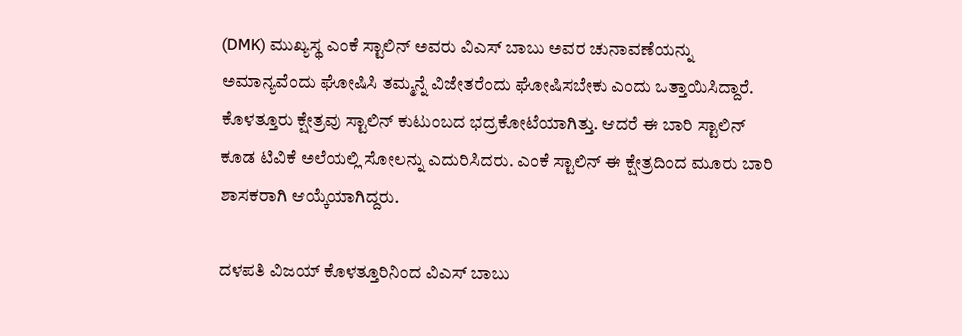(DMK) ಮುಖ್ಯಸ್ಥ ಎಂಕೆ ಸ್ಟಾಲಿನ್ ಅವರು ವಿಎಸ್ ಬಾಬು ಅವರ ಚುನಾವಣೆಯನ್ನು ಅಮಾನ್ಯವೆಂದು ಘೋಷಿಸಿ ತಮ್ಮನ್ನೆ ವಿಜೇತರೆಂದು ಘೋಷಿಸಬೇಕು ಎಂದು ಒತ್ತಾಯಿಸಿದ್ದಾರೆ. ಕೊಳತ್ತೂರು ಕ್ಷೇತ್ರವು ಸ್ಟಾಲಿನ್ ಕುಟುಂಬದ ಭದ್ರಕೋಟೆಯಾಗಿತ್ತು. ಆದರೆ ಈ ಬಾರಿ ಸ್ಟಾಲಿನ್ ಕೂಡ ಟಿವಿಕೆ ಅಲೆಯಲ್ಲಿ ಸೋಲನ್ನು ಎದುರಿಸಿದರು. ಎಂಕೆ ಸ್ಟಾಲಿನ್ ಈ ಕ್ಷೇತ್ರದಿಂದ ಮೂರು ಬಾರಿ ಶಾಸಕರಾಗಿ ಆಯ್ಕೆಯಾಗಿದ್ದರು.

ದಳಪತಿ ವಿಜಯ್ ಕೊಳತ್ತೂರಿನಿಂದ ವಿಎಸ್ ಬಾಬು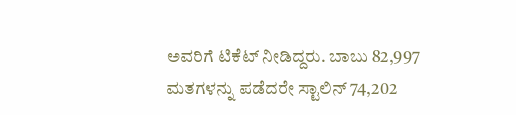ಅವರಿಗೆ ಟಿಕೆಟ್ ನೀಡಿದ್ದರು. ಬಾಬು 82,997 ಮತಗಳನ್ನು ಪಡೆದರೇ ಸ್ಟಾಲಿನ್ 74,202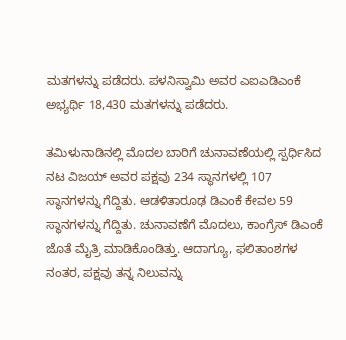ಮತಗಳನ್ನು ಪಡೆದರು. ಪಳನಿಸ್ವಾಮಿ ಅವರ ಎಐಎಡಿಎಂಕೆ ಅಭ್ಯರ್ಥಿ 18,430 ಮತಗಳನ್ನು ಪಡೆದರು.

ತಮಿಳುನಾಡಿನಲ್ಲಿ ಮೊದಲ ಬಾರಿಗೆ ಚುನಾವಣೆಯಲ್ಲಿ ಸ್ಪರ್ಧಿಸಿದ ನಟ ವಿಜಯ್ ಅವರ ಪಕ್ಷವು 234 ಸ್ಥಾನಗಳಲ್ಲಿ 107 ಸ್ಥಾನಗಳನ್ನು ಗೆದ್ದಿತು. ಆಡಳಿತಾರೂಢ ಡಿಎಂಕೆ ಕೇವಲ 59 ಸ್ಥಾನಗಳನ್ನು ಗೆದ್ದಿತು. ಚುನಾವಣೆಗೆ ಮೊದಲು, ಕಾಂಗ್ರೆಸ್ ಡಿಎಂಕೆ ಜೊತೆ ಮೈತ್ರಿ ಮಾಡಿಕೊಂಡಿತ್ತು. ಆದಾಗ್ಯೂ, ಫಲಿತಾಂಶಗಳ ನಂತರ, ಪಕ್ಷವು ತನ್ನ ನಿಲುವನ್ನು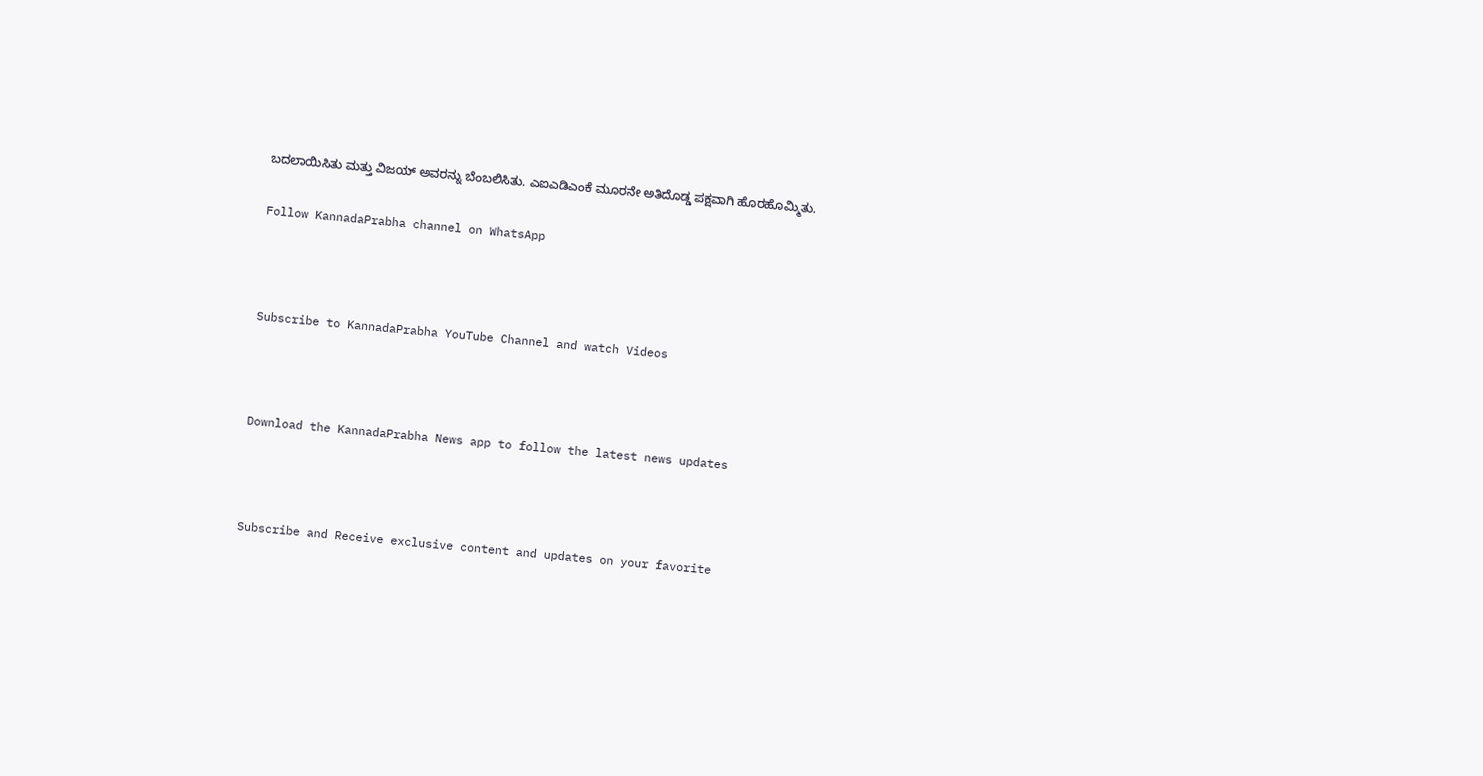ಬದಲಾಯಿಸಿತು ಮತ್ತು ವಿಜಯ್ ಅವರನ್ನು ಬೆಂಬಲಿಸಿತು. ಎಐಎಡಿಎಂಕೆ ಮೂರನೇ ಅತಿದೊಡ್ಡ ಪಕ್ಷವಾಗಿ ಹೊರಹೊಮ್ಮಿತು.

Follow KannadaPrabha channel on WhatsApp



Subscribe to KannadaPrabha YouTube Channel and watch Videos



Download the KannadaPrabha News app to follow the latest news updates



Subscribe and Receive exclusive content and updates on your favorite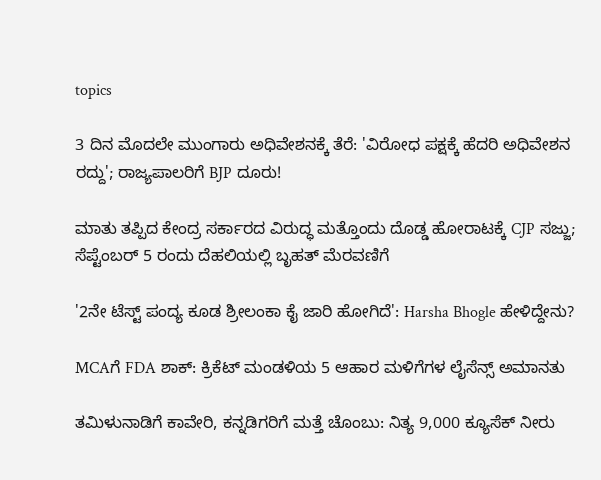topics

3 ದಿನ ಮೊದಲೇ ಮುಂಗಾರು ಅಧಿವೇಶನಕ್ಕೆ ತೆರೆ: 'ವಿರೋಧ ಪಕ್ಷಕ್ಕೆ ಹೆದರಿ ಅಧಿವೇಶನ ರದ್ದು'; ರಾಜ್ಯಪಾಲರಿಗೆ BJP ದೂರು!

ಮಾತು ತಪ್ಪಿದ ಕೇಂದ್ರ ಸರ್ಕಾರದ ವಿರುದ್ಧ ಮತ್ತೊಂದು ದೊಡ್ಡ ಹೋರಾಟಕ್ಕೆ CJP ಸಜ್ಜು; ಸೆಪ್ಟೆಂಬರ್ 5 ರಂದು ದೆಹಲಿಯಲ್ಲಿ ಬೃಹತ್ ಮೆರವಣಿಗೆ

'2ನೇ ಟೆಸ್ಟ್ ಪಂದ್ಯ ಕೂಡ ಶ್ರೀಲಂಕಾ ಕೈ ಜಾರಿ ಹೋಗಿದೆ': Harsha Bhogle ಹೇಳಿದ್ದೇನು?

MCAಗೆ FDA ಶಾಕ್: ಕ್ರಿಕೆಟ್ ಮಂಡಳಿಯ 5 ಆಹಾರ ಮಳಿಗೆಗಳ ಲೈಸೆನ್ಸ್ ಅಮಾನತು

ತಮಿಳುನಾಡಿಗೆ ಕಾವೇರಿ, ಕನ್ನಡಿಗರಿಗೆ ಮತ್ತೆ ಚೊಂಬು: ನಿತ್ಯ 9,000 ಕ್ಯೂಸೆಕ್ ನೀರು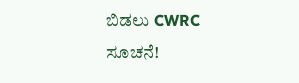ಬಿಡಲು CWRC ಸೂಚನೆ!